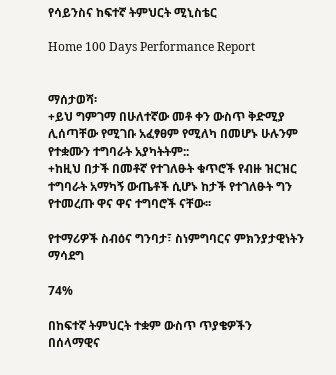የሳይንስና ከፍተኛ ትምህርት ሚኒስቴር

Home 100 Days Performance Report


ማሰታወሻ፡
+ይህ ግምገማ በሁለተኛው መቶ ቀን ውስጥ ቅድሚያ ሊሰጣቸው የሚገቡ አፈፃፀም የሚለካ በመሆኑ ሁሉንም የተቋሙን ተግባራት አያካትትም::
+ከዚህ በታች በመቶኛ የተገለፁት ቁጥሮች የብዙ ዝርዝር ተግባራት አማካኝ ውጤቶች ሲሆኑ ከታች የተገለፁት ግን የተመረጡ ዋና ዋና ተግባሮች ናቸው፡፡

የተማሪዎች ስብዕና ግንባታ፣ ስነምግባርና ምክንያታዊነትን ማሳደግ

74%

በከፍተኛ ትምህርት ተቋም ውስጥ ጥያቄዎችን በሰላማዊና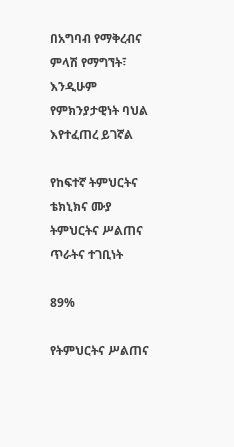በአግባብ የማቅረብና ምላሽ የማግኘት፣ እንዲሁም የምክንያታዊነት ባህል እየተፈጠረ ይገኛል

የከፍተኛ ትምህርትና ቴክኒክና ሙያ ትምህርትና ሥልጠና ጥራትና ተገቢነት

89%

የትምህርትና ሥልጠና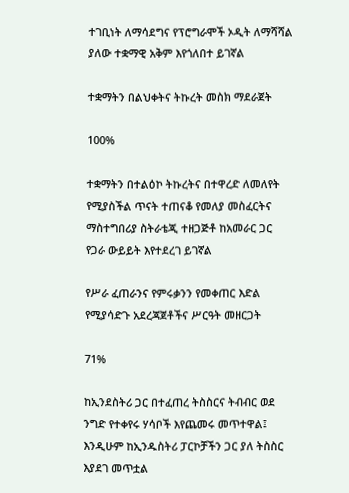ተገቢነት ለማሳደግና የፕሮግራሞች ኦዲት ለማሻሻል ያለው ተቋማዊ አቅም እየጎለበተ ይገኛል

ተቋማትን በልህቀትና ትኩረት መስክ ማደራጀት

100%

ተቋማትን በተልዕኮ ትኩረትና በተዋረድ ለመለየት የሚያስችል ጥናት ተጠናቆ የመለያ መስፈርትና ማስተግበሪያ ስትራቴጂ ተዘጋጅቶ ከአመራር ጋር የጋራ ውይይት እየተደረገ ይገኛል

የሥራ ፈጠራንና የምሩቃንን የመቀጠር እድል የሚያሳድጉ አደረጃጀቶችና ሥርዓት መዘርጋት

71%

ከኢንደስትሪ ጋር በተፈጠረ ትስስርና ትብብር ወደ ንግድ የተቀየሩ ሃሳቦች እየጨመሩ መጥተዋል፤ እንዲሁም ከኢንዱስትሪ ፓርኮቻችን ጋር ያለ ትስስር እያደገ መጥቷል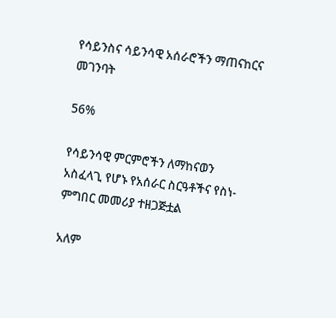የሳይንስና ሳይንሳዊ አሰራሮችን ማጠናከርና መገንባት

56%

የሳይንሳዊ ምርምሮችን ለማከናወን አስፈላጊ የሆኑ የአሰራር ስርዓቶችና የስነ-ምግበር መመሪያ ተዘጋጅቷል

አለም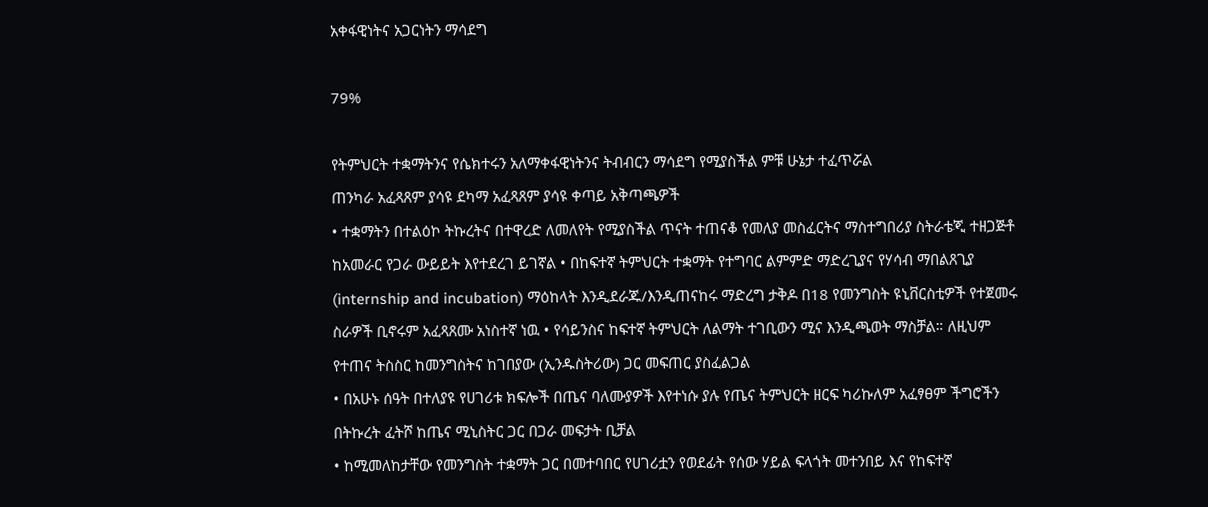አቀፋዊነትና አጋርነትን ማሳደግ

79%

የትምህርት ተቋማትንና የሴክተሩን አለማቀፋዊነትንና ትብብርን ማሳደግ የሚያስችል ምቹ ሁኔታ ተፈጥሯል
ጠንካራ አፈጻጸም ያሳዩ ደካማ አፈጻጸም ያሳዩ ቀጣይ አቅጣጫዎች
• ተቋማትን በተልዕኮ ትኩረትና በተዋረድ ለመለየት የሚያስችል ጥናት ተጠናቆ የመለያ መስፈርትና ማስተግበሪያ ስትራቴጂ ተዘጋጅቶ ከአመራር የጋራ ውይይት እየተደረገ ይገኛል • በከፍተኛ ትምህርት ተቋማት የተግባር ልምምድ ማድረጊያና የሃሳብ ማበልጸጊያ (internship and incubation) ማዕከላት እንዲደራጁ/እንዲጠናከሩ ማድረግ ታቅዶ በ18 የመንግስት ዩኒቨርስቲዎች የተጀመሩ ስራዎች ቢኖሩም አፈጻጸሙ አነስተኛ ነዉ • የሳይንስና ከፍተኛ ትምህርት ለልማት ተገቢውን ሚና እንዲጫወት ማስቻል። ለዚህም የተጠና ትስስር ከመንግስትና ከገበያው (ኢንዱስትሪው) ጋር መፍጠር ያስፈልጋል
• በአሁኑ ሰዓት በተለያዩ የሀገሪቱ ክፍሎች በጤና ባለሙያዎች እየተነሱ ያሉ የጤና ትምህርት ዘርፍ ካሪኩለም አፈፃፀም ችግሮችን በትኩረት ፈትሾ ከጤና ሚኒስትር ጋር በጋራ መፍታት ቢቻል
• ከሚመለከታቸው የመንግስት ተቋማት ጋር በመተባበር የሀገሪቷን የወደፊት የሰው ሃይል ፍላጎት መተንበይ እና የከፍተኛ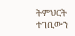ትምህርት ተገቢውን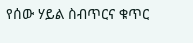የሰው ሃይል ስብጥርና ቁጥር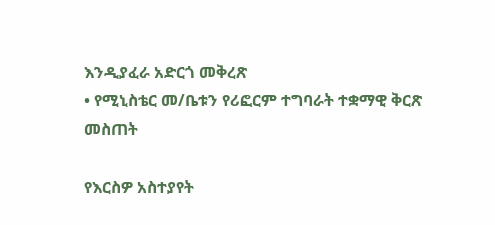እንዲያፈራ አድርጎ መቅረጽ
• የሚኒስቴር መ/ቤቱን የሪፎርም ተግባራት ተቋማዊ ቅርጽ መስጠት

የእርስዎ አስተያየት